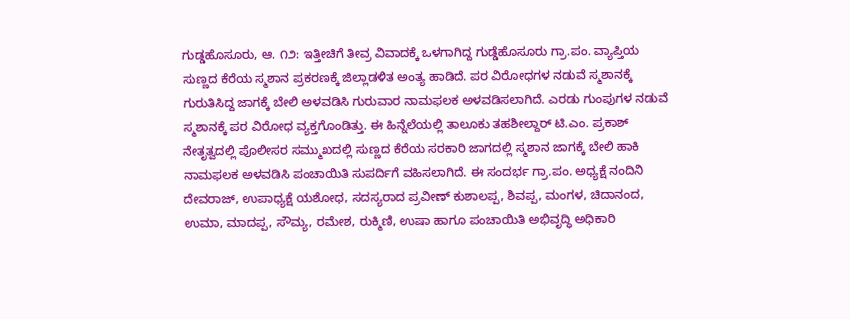ಗುಡ್ಡಹೊಸೂರು, ಆ. ೧೨: ಇತ್ತೀಚಿಗೆ ತೀವ್ರ ವಿವಾದಕ್ಕೆ ಒಳಗಾಗಿದ್ದ ಗುಡ್ಡೆಹೊಸೂರು ಗ್ರಾ.ಪಂ. ವ್ಯಾಪ್ತಿಯ ಸುಣ್ಣದ ಕೆರೆಯ ಸ್ಮಶಾನ ಪ್ರಕರಣಕ್ಕೆ ಜಿಲ್ಲಾಡಳಿತ ಅಂತ್ಯ ಹಾಡಿದೆ. ಪರ ವಿರೋಧಗಳ ನಡುವೆ ಸ್ಮಶಾನಕ್ಕೆ ಗುರುತಿಸಿದ್ದ ಜಾಗಕ್ಕೆ ಬೇಲಿ ಅಳವಡಿಸಿ ಗುರುವಾರ ನಾಮಫಲಕ ಅಳವಡಿಸಲಾಗಿದೆ. ಎರಡು ಗುಂಪುಗಳ ನಡುವೆ ಸ್ಮಶಾನಕ್ಕೆ ಪರ ವಿರೋಧ ವ್ಯಕ್ತಗೊಂಡಿತ್ತು. ಈ ಹಿನ್ನೆಲೆಯಲ್ಲಿ ತಾಲೂಕು ತಹಶೀಲ್ದಾರ್ ಟಿ.ಎಂ. ಪ್ರಕಾಶ್ ನೇತೃತ್ವದಲ್ಲಿ ಪೊಲೀಸರ ಸಮ್ಮುಖದಲ್ಲಿ ಸುಣ್ಣದ ಕೆರೆಯ ಸರಕಾರಿ ಜಾಗದಲ್ಲಿ ಸ್ಮಶಾನ ಜಾಗಕ್ಕೆ ಬೇಲಿ ಹಾಕಿ ನಾಮಫಲಕ ಅಳವಡಿಸಿ ಪಂಚಾಯಿತಿ ಸುಪರ್ದಿಗೆ ವಹಿಸಲಾಗಿದೆ. ಈ ಸಂದರ್ಭ ಗ್ರಾ.ಪಂ. ಅಧ್ಯಕ್ಷೆ ನಂದಿನಿ ದೇವರಾಜ್, ಉಪಾಧ್ಯಕ್ಷೆ ಯಶೋಧ, ಸದಸ್ಯರಾದ ಪ್ರವೀಣ್ ಕುಶಾಲಪ್ಪ, ಶಿವಪ್ಪ, ಮಂಗಳ, ಚಿದಾನಂದ, ಉಮಾ, ಮಾದಪ್ಪ, ಸೌಮ್ಯ, ರಮೇಶ, ರುಕ್ಮಿಣಿ, ಉಷಾ ಹಾಗೂ ಪಂಚಾಯಿತಿ ಅಭಿವೃದ್ಧಿ ಅಧಿಕಾರಿ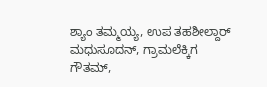ಶ್ಯಾಂ ತಮ್ಮಯ್ಯ, ಉಪ ತಹಶೀಲ್ದಾರ್ ಮಧುಸೂದನ್, ಗ್ರಾಮಲೆಕ್ಕಿಗ ಗೌತಮ್,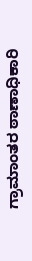ಗ್ರಾಮಾಂತರ ಠಾಣಾಧಿಕಾರಿ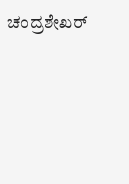ಚಂದ್ರಶೇಖರ್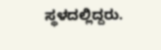ಸ್ಥಳದಲ್ಲಿದ್ದರು.